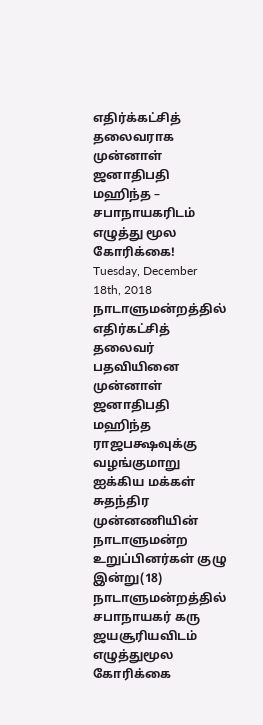எதிர்க்கட்சித் தலைவராக முன்னாள் ஜனாதிபதி மஹிந்த – சபாநாயகரிடம் எழுத்து மூல கோரிக்கை!
Tuesday, December 18th, 2018
நாடாளுமன்றத்தில் எதிர்கட்சித் தலைவர் பதவியினை முன்னாள் ஜனாதிபதி மஹிந்த ராஜபக்ஷவுக்கு வழங்குமாறு ஐக்கிய மக்கள் சுதந்திர முன்னணியின் நாடாளுமன்ற உறுப்பினர்கள் குழு இன்று(18) நாடாளுமன்றத்தில் சபாநாயகர் கரு ஜயசூரியவிடம் எழுத்துமூல கோரிக்கை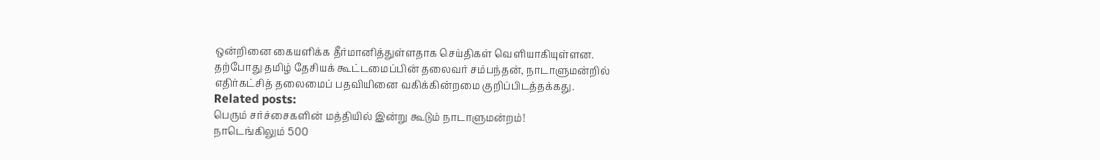ஒன்றினை கையளிக்க தீர்மானித்துள்ளதாக செய்திகள் வெளியாகியுள்ளன.
தற்போது தமிழ் தேசியக் கூட்டமைப்பின் தலைவர் சம்பந்தன், நாடாளுமன்றில் எதிர்கட்சித் தலைமைப் பதவியினை வகிக்கின்றமை குறிப்பிடத்தக்கது.
Related posts:
பெரும் சர்ச்சைகளின் மத்தியில் இன்று கூடும் நாடாளுமன்றம்!
நாடெங்கிலும் 500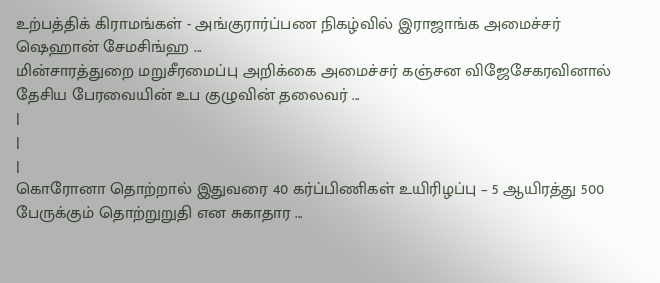உற்பத்திக் கிராமங்கள் - அங்குரார்ப்பண நிகழ்வில் இராஜாங்க அமைச்சர் ஷெஹான் சேமசிங்ஹ ...
மின்சாரத்துறை மறுசீரமைப்பு அறிக்கை அமைச்சர் கஞ்சன விஜேசேகரவினால் தேசிய பேரவையின் உப குழுவின் தலைவர் ...
|
|
|
கொரோனா தொற்றால் இதுவரை 40 கர்ப்பிணிகள் உயிரிழப்பு – 5 ஆயிரத்து 500 பேருக்கும் தொற்றுறுதி என சுகாதார ...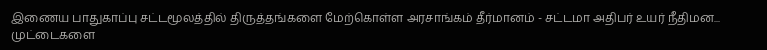இணைய பாதுகாப்பு சட்டமூலத்தில் திருத்தங்களை மேற்கொள்ள அரசாங்கம் தீர்மானம் - சட்டமா அதிபர் உயர் நீதிமன...
முட்டைகளை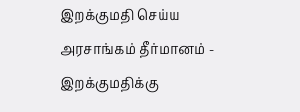இறக்குமதி செய்ய அரசாங்கம் தீர்மானம் - இறக்குமதிக்கு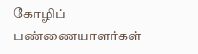கோழிப் பண்ணையாளர்கள்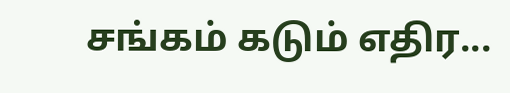சங்கம் கடும் எதிர...